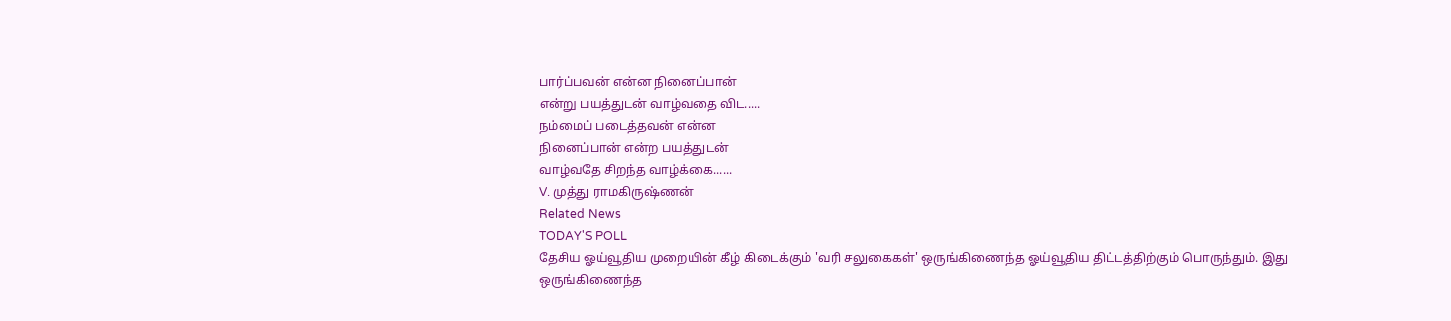பார்ப்பவன் என்ன நினைப்பான்
என்று பயத்துடன் வாழ்வதை விட.....
நம்மைப் படைத்தவன் என்ன
நினைப்பான் என்ற பயத்துடன்
வாழ்வதே சிறந்த வாழ்க்கை......
V. முத்து ராமகிருஷ்ணன்
Related News
TODAY'S POLL
தேசிய ஓய்வூதிய முறையின் கீழ் கிடைக்கும் 'வரி சலுகைகள்' ஒருங்கிணைந்த ஓய்வூதிய திட்டத்திற்கும் பொருந்தும். இது ஒருங்கிணைந்த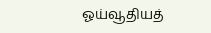ஓய்வூதியத்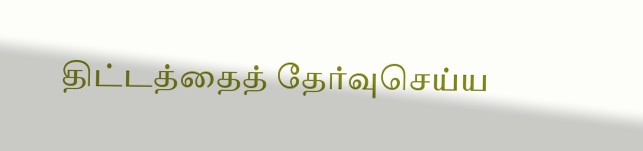திட்டத்தைத் தேர்வுசெய்ய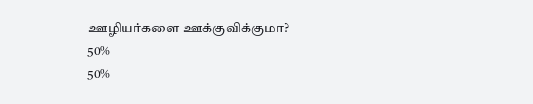ஊழியர்களை ஊக்குவிக்குமா?
50%
50%